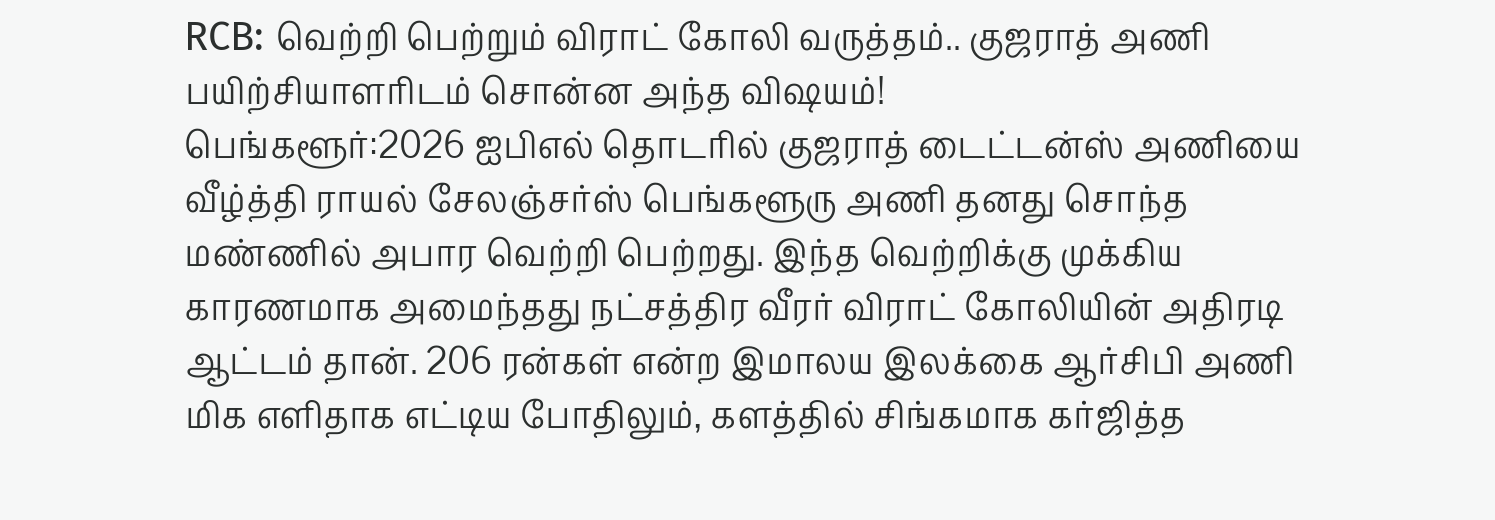RCB: வெற்றி பெற்றும் விராட் கோலி வருத்தம்.. குஜராத் அணி பயிற்சியாளரிடம் சொன்ன அந்த விஷயம்!
பெங்களூர்:2026 ஐபிஎல் தொடரில் குஜராத் டைட்டன்ஸ் அணியை வீழ்த்தி ராயல் சேலஞ்சர்ஸ் பெங்களூரு அணி தனது சொந்த மண்ணில் அபார வெற்றி பெற்றது. இந்த வெற்றிக்கு முக்கிய காரணமாக அமைந்தது நட்சத்திர வீரர் விராட் கோலியின் அதிரடி ஆட்டம் தான். 206 ரன்கள் என்ற இமாலய இலக்கை ஆர்சிபி அணி மிக எளிதாக எட்டிய போதிலும், களத்தில் சிங்கமாக கர்ஜித்த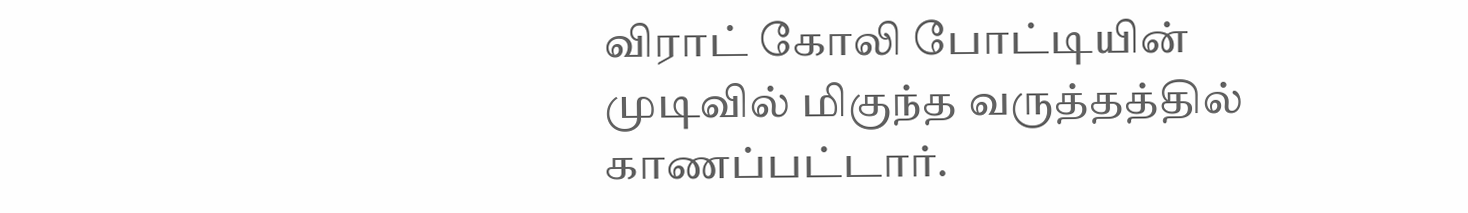விராட் கோலி போட்டியின் முடிவில் மிகுந்த வருத்தத்தில் காணப்பட்டார்.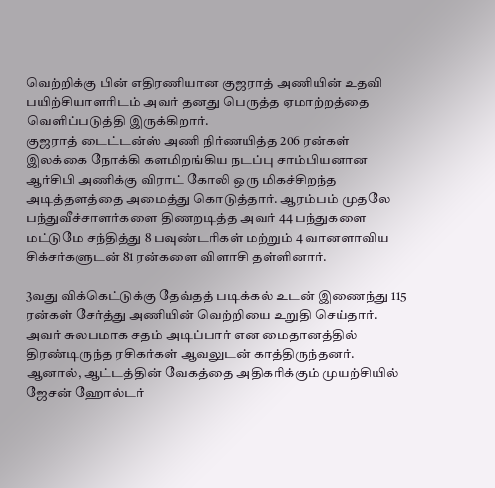வெற்றிக்கு பின் எதிரணியான குஜராத் அணியின் உதவி பயிற்சியாளரிடம் அவர் தனது பெருத்த ஏமாற்றத்தை வெளிப்படுத்தி இருக்கிறார்.
குஜராத் டைட்டன்ஸ் அணி நிர்ணயித்த 206 ரன்கள் இலக்கை நோக்கி களமிறங்கிய நடப்பு சாம்பியனான ஆர்சிபி அணிக்கு விராட் கோலி ஒரு மிகச்சிறந்த அடித்தளத்தை அமைத்து கொடுத்தார். ஆரம்பம் முதலே பந்துவீச்சாளர்களை திணறடித்த அவர் 44 பந்துகளை மட்டுமே சந்தித்து 8 பவுண்டரிகள் மற்றும் 4 வானளாவிய சிக்சர்களுடன் 81 ரன்களை விளாசி தள்ளினார்.

3வது விக்கெட்டுக்கு தேவ்தத் படிக்கல் உடன் இணைந்து 115 ரன்கள் சேர்த்து அணியின் வெற்றியை உறுதி செய்தார். அவர் சுலபமாக சதம் அடிப்பார் என மைதானத்தில் திரண்டிருந்த ரசிகர்கள் ஆவலுடன் காத்திருந்தனர். ஆனால், ஆட்டத்தின் வேகத்தை அதிகரிக்கும் முயற்சியில் ஜேசன் ஹோல்டர்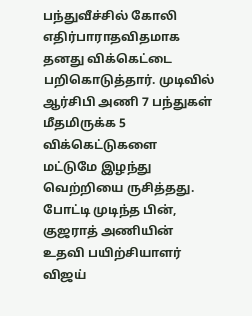பந்துவீச்சில் கோலி எதிர்பாராதவிதமாக தனது விக்கெட்டை பறிகொடுத்தார். முடிவில் ஆர்சிபி அணி 7 பந்துகள் மீதமிருக்க 5 விக்கெட்டுகளை மட்டுமே இழந்து வெற்றியை ருசித்தது.
போட்டி முடிந்த பின், குஜராத் அணியின் உதவி பயிற்சியாளர் விஜய்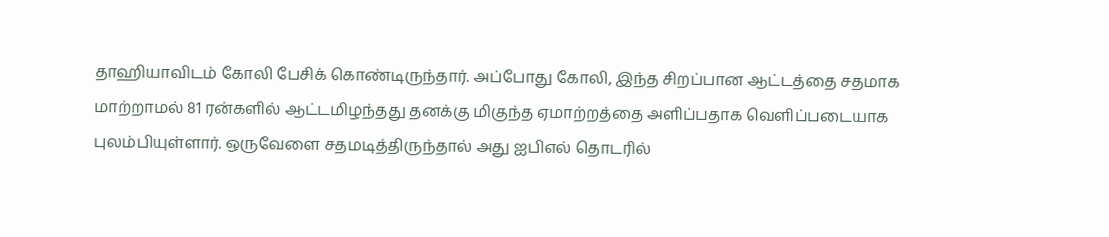தாஹியாவிடம் கோலி பேசிக் கொண்டிருந்தார். அப்போது கோலி, இந்த சிறப்பான ஆட்டத்தை சதமாக மாற்றாமல் 81 ரன்களில் ஆட்டமிழந்தது தனக்கு மிகுந்த ஏமாற்றத்தை அளிப்பதாக வெளிப்படையாக புலம்பியுள்ளார். ஒருவேளை சதமடித்திருந்தால் அது ஐபிஎல் தொடரில்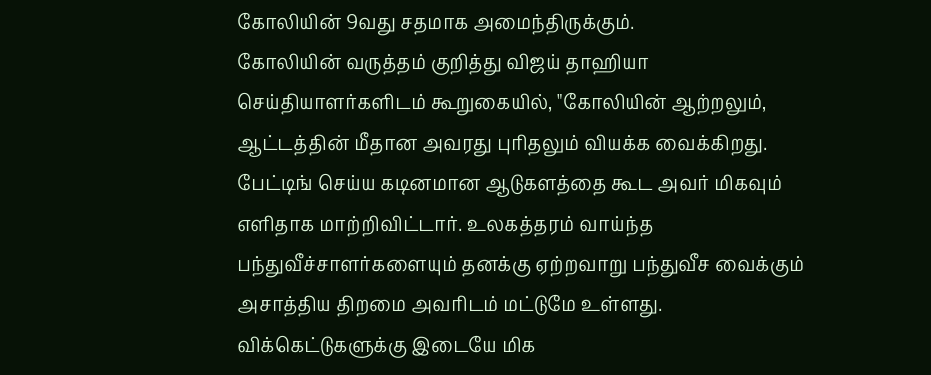கோலியின் 9வது சதமாக அமைந்திருக்கும்.
கோலியின் வருத்தம் குறித்து விஜய் தாஹியா செய்தியாளர்களிடம் கூறுகையில், "கோலியின் ஆற்றலும், ஆட்டத்தின் மீதான அவரது புரிதலும் வியக்க வைக்கிறது. பேட்டிங் செய்ய கடினமான ஆடுகளத்தை கூட அவர் மிகவும் எளிதாக மாற்றிவிட்டார். உலகத்தரம் வாய்ந்த பந்துவீச்சாளர்களையும் தனக்கு ஏற்றவாறு பந்துவீச வைக்கும் அசாத்திய திறமை அவரிடம் மட்டுமே உள்ளது. விக்கெட்டுகளுக்கு இடையே மிக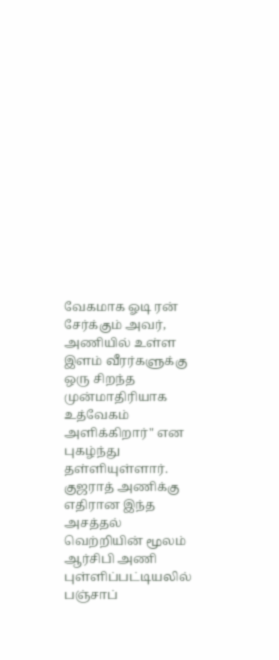வேகமாக ஓடி ரன் சேர்க்கும் அவர், அணியில் உள்ள இளம் வீரர்களுக்கு ஒரு சிறந்த முன்மாதிரியாக உத்வேகம் அளிக்கிறார்" என புகழ்ந்து தள்ளியுள்ளார்.
குஜராத் அணிக்கு எதிரான இந்த அசத்தல் வெற்றியின் மூலம் ஆர்சிபி அணி புள்ளிப்பட்டியலில் பஞ்சாப்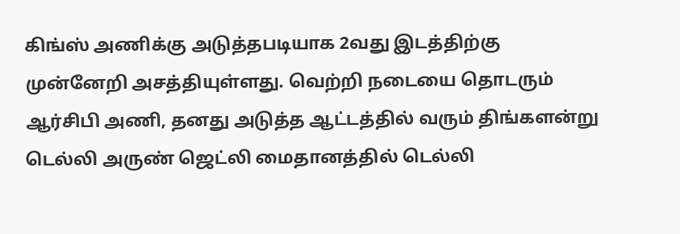கிங்ஸ் அணிக்கு அடுத்தபடியாக 2வது இடத்திற்கு முன்னேறி அசத்தியுள்ளது. வெற்றி நடையை தொடரும் ஆர்சிபி அணி, தனது அடுத்த ஆட்டத்தில் வரும் திங்களன்று டெல்லி அருண் ஜெட்லி மைதானத்தில் டெல்லி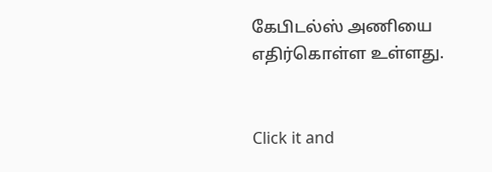கேபிடல்ஸ் அணியை எதிர்கொள்ள உள்ளது.


Click it and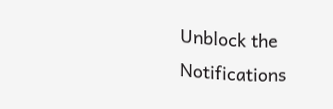Unblock the Notifications